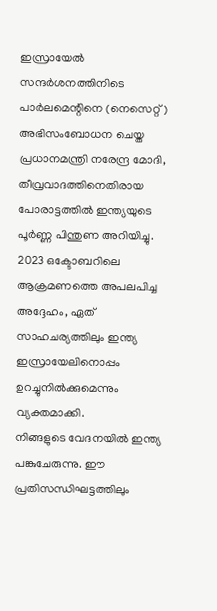ഇസ്രായേൽ സന്ദർശനത്തിനിടെ പാർലമെന്റിനെ (നെസെറ്റ്) അഭിസംബോധന ചെയ്ത പ്രധാനമന്ത്രി നരേന്ദ്ര മോദി, തീവ്രവാദത്തിനെതിരായ പോരാട്ടത്തിൽ ഇന്ത്യയുടെ പൂർണ്ണ പിന്തുണ അറിയിച്ചു. 2023 ഒക്ടോബറിലെ ആക്രമണത്തെ അപലപിച്ച അദ്ദേഹം, ഏത് സാഹചര്യത്തിലും ഇന്ത്യ ഇസ്രായേലിനൊപ്പം ഉറച്ചുനിൽക്കുമെന്നും വ്യക്തമാക്കി.
നിങ്ങളുടെ വേദനയിൽ ഇന്ത്യ പങ്കുചേരുന്നു. ഈ പ്രതിസന്ധിഘട്ടത്തിലും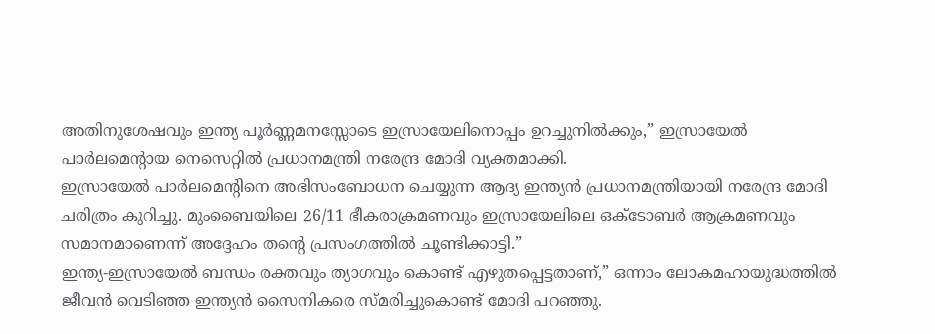അതിനുശേഷവും ഇന്ത്യ പൂർണ്ണമനസ്സോടെ ഇസ്രായേലിനൊപ്പം ഉറച്ചുനിൽക്കും,” ഇസ്രായേൽ പാർലമെന്റായ നെസെറ്റിൽ പ്രധാനമന്ത്രി നരേന്ദ്ര മോദി വ്യക്തമാക്കി.
ഇസ്രായേൽ പാർലമെന്റിനെ അഭിസംബോധന ചെയ്യുന്ന ആദ്യ ഇന്ത്യൻ പ്രധാനമന്ത്രിയായി നരേന്ദ്ര മോദി ചരിത്രം കുറിച്ചു. മുംബൈയിലെ 26/11 ഭീകരാക്രമണവും ഇസ്രായേലിലെ ഒക്ടോബർ ആക്രമണവും സമാനമാണെന്ന് അദ്ദേഹം തന്റെ പ്രസംഗത്തിൽ ചൂണ്ടിക്കാട്ടി.”
ഇന്ത്യ-ഇസ്രായേൽ ബന്ധം രക്തവും ത്യാഗവും കൊണ്ട് എഴുതപ്പെട്ടതാണ്,” ഒന്നാം ലോകമഹായുദ്ധത്തിൽ ജീവൻ വെടിഞ്ഞ ഇന്ത്യൻ സൈനികരെ സ്മരിച്ചുകൊണ്ട് മോദി പറഞ്ഞു.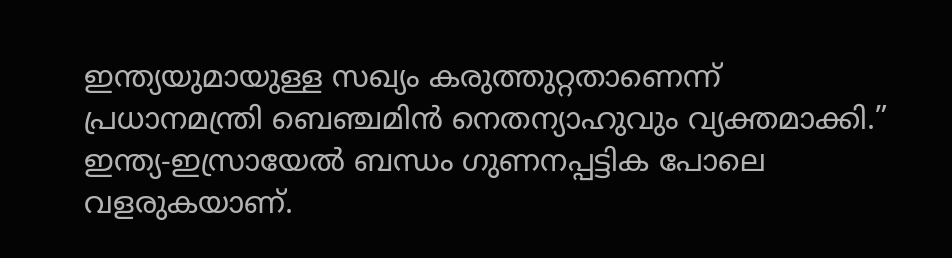ഇന്ത്യയുമായുള്ള സഖ്യം കരുത്തുറ്റതാണെന്ന് പ്രധാനമന്ത്രി ബെഞ്ചമിൻ നെതന്യാഹുവും വ്യക്തമാക്കി.”
ഇന്ത്യ-ഇസ്രായേൽ ബന്ധം ഗുണനപ്പട്ടിക പോലെ വളരുകയാണ്.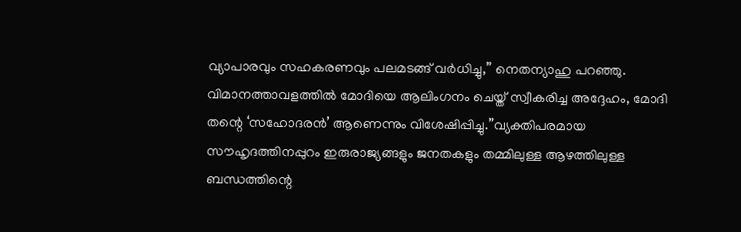വ്യാപാരവും സഹകരണവും പലമടങ്ങ് വർധിച്ചു,” നെതന്യാഹു പറഞ്ഞു.
വിമാനത്താവളത്തിൽ മോദിയെ ആലിംഗനം ചെയ്ത് സ്വീകരിച്ച അദ്ദേഹം, മോദി തന്റെ ‘സഹോദരൻ’ ആണെന്നും വിശേഷിപ്പിച്ചു.”വ്യക്തിപരമായ സൗഹൃദത്തിനപ്പുറം ഇരുരാജ്യങ്ങളും ജനതകളും തമ്മിലുള്ള ആഴത്തിലുള്ള ബന്ധത്തിന്റെ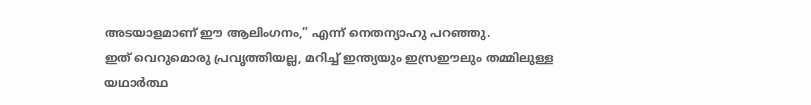അടയാളമാണ് ഈ ആലിംഗനം,” എന്ന് നെതന്യാഹു പറഞ്ഞു.
ഇത് വെറുമൊരു പ്രവൃത്തിയല്ല, മറിച്ച് ഇന്ത്യയും ഇസ്രഈലും തമ്മിലുള്ള യഥാർത്ഥ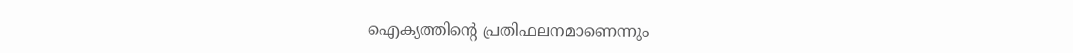ഐക്യത്തിന്റെ പ്രതിഫലനമാണെന്നും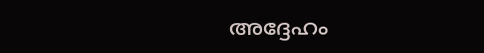അദ്ദേഹം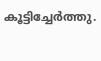കൂട്ടിച്ചേർത്തു.